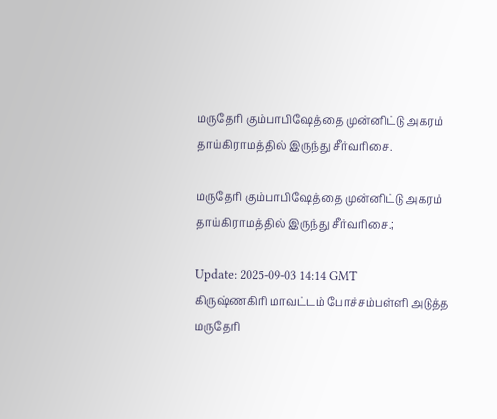மருதேரி கும்பாபிஷேத்தை முன்னிட்டு அகரம் தாய்கிராமத்தில் இருந்து சீர்வரிசை.

மருதேரி கும்பாபிஷேத்தை முன்னிட்டு அகரம் தாய்கிராமத்தில் இருந்து சீர்வரிசை.;

Update: 2025-09-03 14:14 GMT
கிருஷ்ணகிரி மாவட்டம் போச்சம்பள்ளி அடுத்த மருதேரி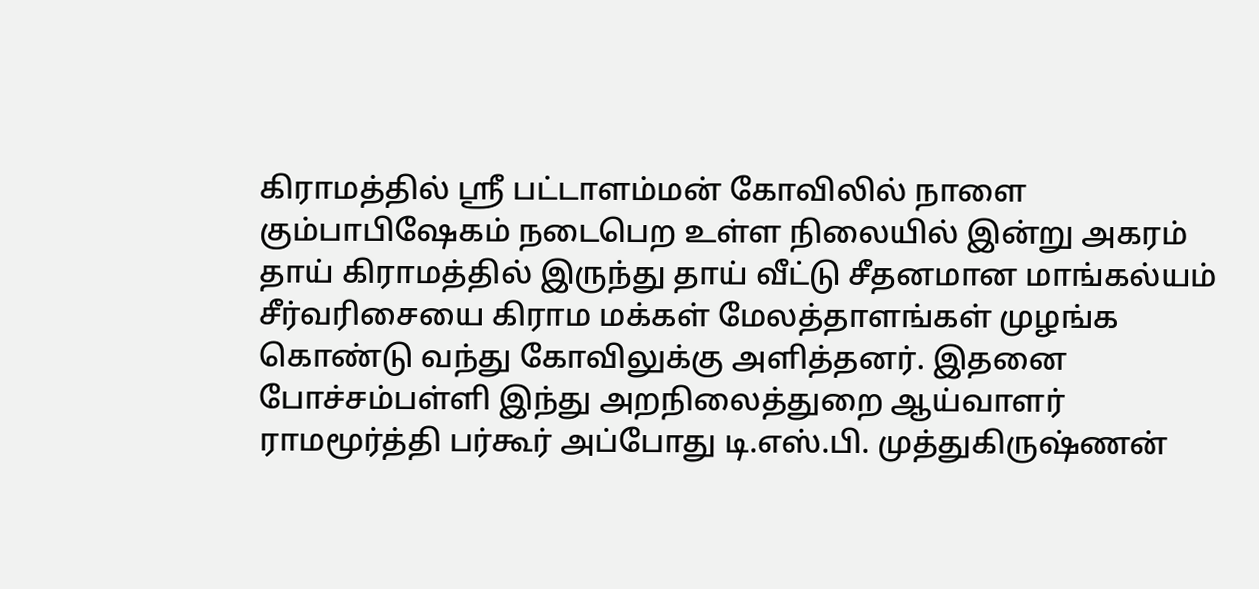கிராமத்தில் ஸ்ரீ பட்டாளம்மன் கோவிலில் நாளை கும்பாபிஷேகம் நடைபெற உள்ள நிலையில் இன்று அகரம் தாய் கிராமத்தில் இருந்து தாய் வீட்டு சீதனமான மாங்கல்யம் சீர்வரிசையை கிராம மக்கள் மேலத்தாளங்கள் முழங்க கொண்டு வந்து கோவிலுக்கு அளித்தனர். இதனை போச்சம்பள்ளி இந்து அறநிலைத்துறை ஆய்வாளர் ராமமூர்த்தி பர்கூர் அப்போது டி.எஸ்.பி. முத்துகிருஷ்ணன்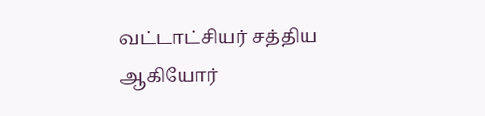வட்டாட்சியர் சத்திய ஆகியோர்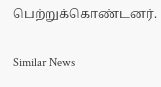பெற்றுக்கொண்டனர்.

Similar News